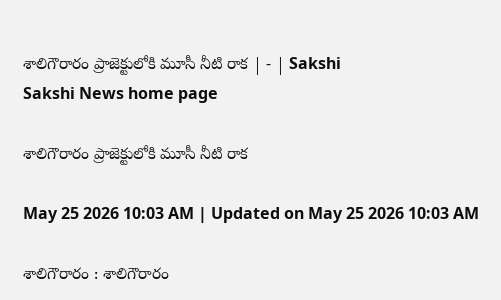శాలిగౌరారం ప్రాజెక్టులోకి మూసీ నీటి రాక | - | Sakshi
Sakshi News home page

శాలిగౌరారం ప్రాజెక్టులోకి మూసీ నీటి రాక

May 25 2026 10:03 AM | Updated on May 25 2026 10:03 AM

శాలిగౌరారం : శాలిగౌరారం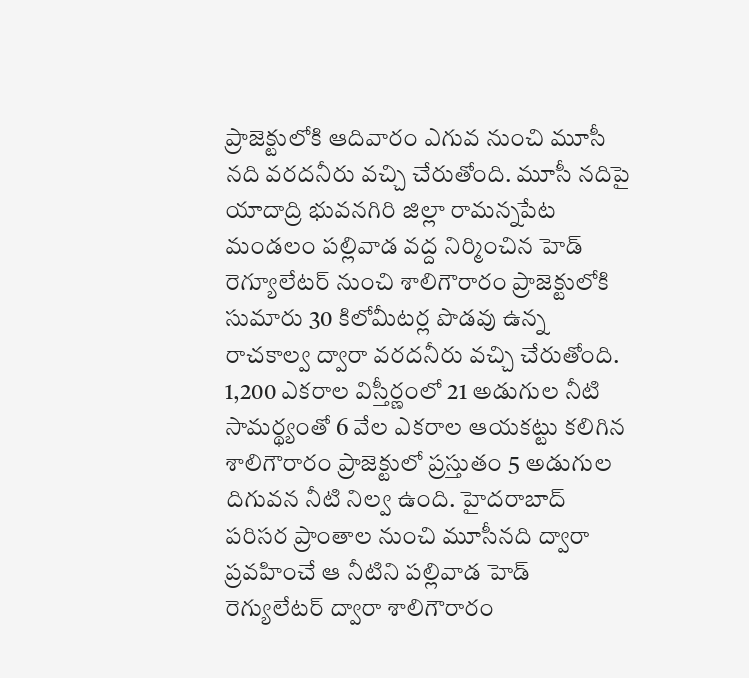ప్రాజెక్టులోకి ఆదివారం ఎగువ నుంచి మూసీ నది వరదనీరు వచ్చి చేరుతోంది. మూసీ నదిపై యాదాద్రి భువనగిరి జిల్లా రామన్నపేట మండలం పల్లివాడ వద్ద నిర్మించిన హెడ్‌ రెగ్యూలేటర్‌ నుంచి శాలిగౌరారం ప్రాజెక్టులోకి సుమారు 30 కిలోమీటర్ల పొడవు ఉన్న రాచకాల్వ ద్వారా వరదనీరు వచ్చి చేరుతోంది. 1,200 ఎకరాల విస్తీర్ణంలో 21 అడుగుల నీటి సామర్థ్యంతో 6 వేల ఎకరాల ఆయకట్టు కలిగిన శాలిగౌరారం ప్రాజెక్టులో ప్రస్తుతం 5 అడుగుల దిగువన నీటి నిల్వ ఉంది. హైదరాబాద్‌ పరిసర ప్రాంతాల నుంచి మూసీనది ద్వారా ప్రవహించే ఆ నీటిని పల్లివాడ హెడ్‌ రెగ్యులేటర్‌ ద్వారా శాలిగౌరారం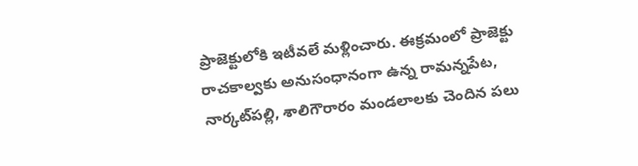ప్రాజెక్టులోకి ఇటీవలే మళ్లించారు. ఈక్రమంలో ప్రాజెక్టు రాచకాల్వకు అనుసంధానంగా ఉన్న రామన్నపేట, నార్కట్‌పల్లి, శాలిగౌరారం మండలాలకు చెందిన పలు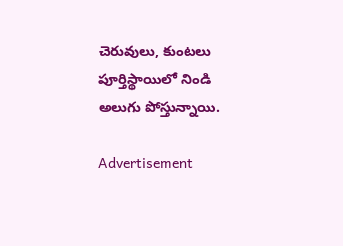చెరువులు, కుంటలు పూర్తిస్థాయిలో నిండి అలుగు పోస్తున్నాయి.

Advertisement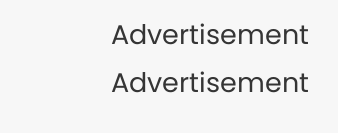Advertisement
Advertisement